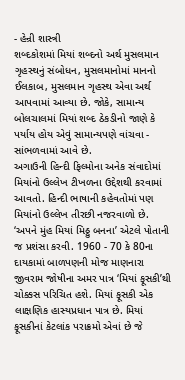- હેન્રી શાસ્ત્રી
શબ્દકોશમાં મિયાં શબ્દનો અર્થ મુસલમાન ગૃહસ્થનું સંબોધન, મુસલમાનોમાં માનનો ઈલકાબ, મુસલમાન ગૃહસ્થ એવા અર્થ આપવામાં આવ્યા છે. જોકે, સામાન્ય બોલચાલમાં મિયાં શબ્દ ઠેકડીનો જાણે કે પર્યાય હોય એવું સામાન્યપણે વાંચવા - સાંભળવામાં આવે છે.
અગાઉની હિન્દી ફિલ્મોના અનેક સંવાદોમાં મિયાંનો ઉલ્લેખ ટીખળના ઉદ્દેશથી કરવામાં આવતો. હિન્દી ભાષાની કહેવતોમાં પણ મિયાંનો ઉલ્લેખ તીરછી નજરવાળો છે. ‘અપને મુંહ મિયાં મિઠ્ઠુ બનના’ એટલે પોતાની જ પ્રશંસા કરવી. 1960 - 70 કે 80ના દાયકામાં બાળપણની મોજ માણનારા જીવરામ જોષીના અમર પાત્ર ‘મિયાં ફૂસકી’થી ચોક્કસ પરિચિત હશે. મિયાં ફૂસકી એક લાક્ષણિક હાસ્યપ્રધાન પાત્ર છે. મિયાં ફૂસકીનાં કેટલાંક પરાક્રમો એવાં છે જે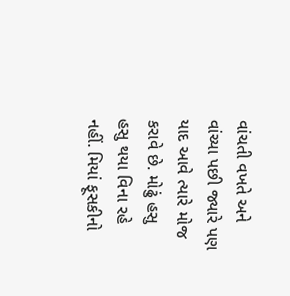વાંચતી વખતે અને વાંચ્યા પછી જ્યારે પણ યાદ આવે ત્યારે મોજ કરાવે છે. મોઢું હસુ હસુ થયા વિના રહે નહીં. મિયાં ફૂસકીનો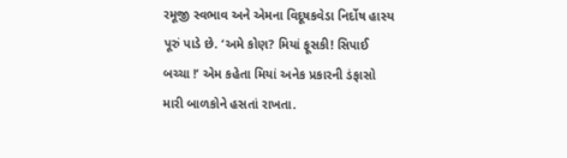રમૂજી સ્વભાવ અને એમના વિદૂષકવેડા નિર્દોષ હાસ્ય પૂરું પાડે છે. ‘અમે કોણ? મિયાં ફૂસકી! સિપાઈ બચ્ચા !’ એમ કહેતા મિયાં અનેક પ્રકારની ડંફાસો મારી બાળકોને હસતાં રાખતા.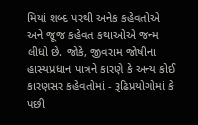મિયાં શબ્દ પરથી અનેક કહેવતોએ અને જૂજ કહેવત કથાઓએ જન્મ લીધો છે. જોકે, જીવરામ જોષીના હાસ્યપ્રધાન પાત્રને કારણે કે અન્ય કોઈ કારણસર કહેવતોમાં - રૂઢિપ્રયોગોમાં કે પછી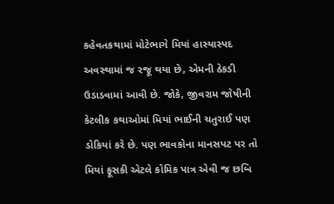કહેવતકથામાં મોટેભાગે મિયાં હાસ્યાસ્પદ અવસ્થામાં જ રજૂ થયા છે, એમની ઠેકડી ઉડાડવામાં આવી છે. જોકે, જીવરામ જોષીની કેટલીક કથાઓમાં મિયાં ભાઈની ચતુરાઈ પણ ડોકિયાં કરે છે. પણ ભાવકોના માનસપટ પર તો મિયાં ફૂસકી એટલે કોમિક પાત્ર એવી જ છબિ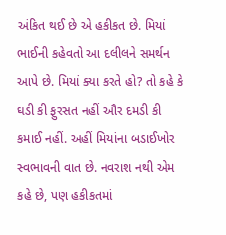અંકિત થઈ છે એ હકીકત છે. મિયાં ભાઈની કહેવતો આ દલીલને સમર્થન આપે છે. મિયાં ક્યા કરતે હો? તો કહે કે ઘડી કી ફુરસત નહીં ઔર દમડી કી કમાઈ નહીં. અહીં મિયાંના બડાઈખોર સ્વભાવની વાત છે. નવરાશ નથી એમ કહે છે, પણ હકીકતમાં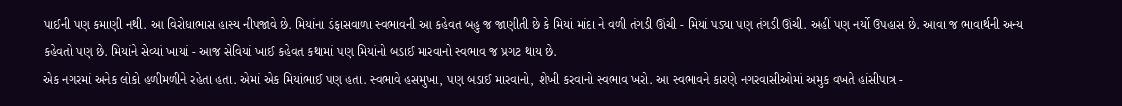પાઈની પણ કમાણી નથી. આ વિરોધાભાસ હાસ્ય નીપજાવે છે. મિયાંના ડંફાસવાળા સ્વભાવની આ કહેવત બહુ જ જાણીતી છે કે મિયાં માંદા ને વળી તંગડી ઊંચી - મિયાં પડ્યા પણ તંગડી ઊંચી. અહીં પણ નર્યો ઉપહાસ છે. આવા જ ભાવાર્થની અન્ય કહેવતો પણ છે. મિયાંને સેવ્યાં ખાયાં - આજ સેવિયાં ખાઈ કહેવત કથામાં પણ મિયાંનો બડાઈ મારવાનો સ્વભાવ જ પ્રગટ થાય છે.
એક નગરમાં અનેક લોકો હળીમળીને રહેતા હતા. એમાં એક મિયાંભાઈ પણ હતા. સ્વભાવે હસમુખા, પણ બડાઈ મારવાનો, શેખી કરવાનો સ્વભાવ ખરો. આ સ્વભાવને કારણે નગરવાસીઓમાં અમુક વખતે હાંસીપાત્ર -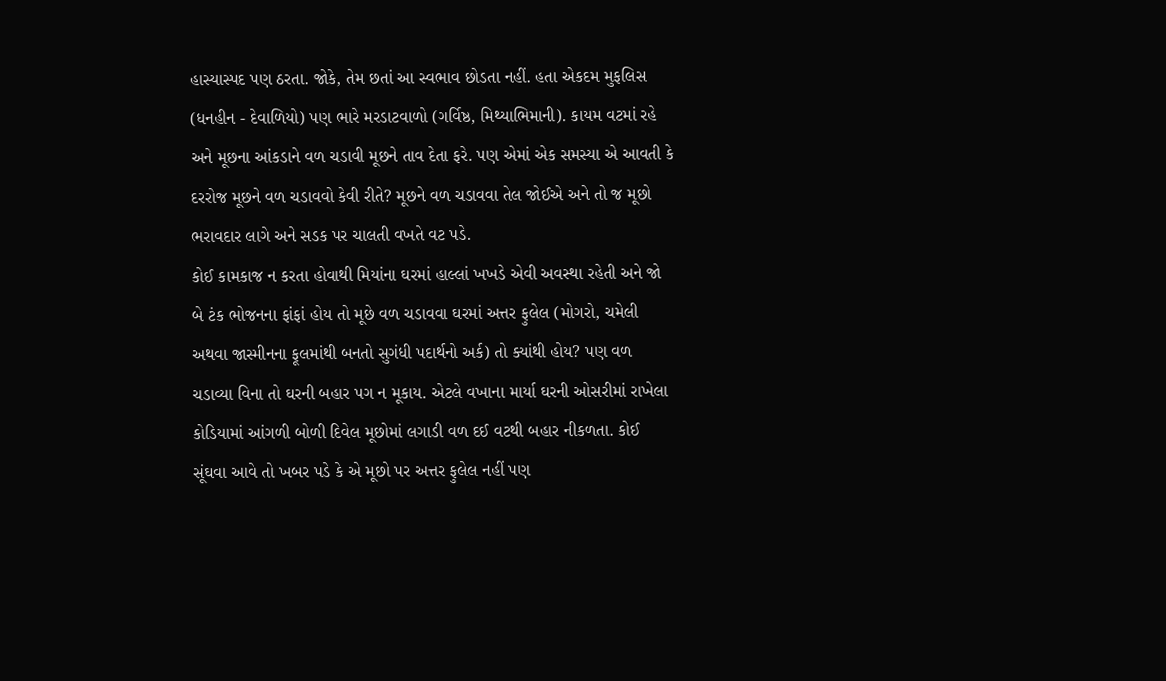હાસ્યાસ્પદ પણ ઠરતા. જોકે, તેમ છતાં આ સ્વભાવ છોડતા નહીં. હતા એકદમ મુફલિસ (ધનહીન - દેવાળિયો) પણ ભારે મરડાટવાળો (ગર્વિષ્ઠ, મિથ્યાભિમાની). કાયમ વટમાં રહે અને મૂછના આંકડાને વળ ચડાવી મૂછને તાવ દેતા ફરે. પણ એમાં એક સમસ્યા એ આવતી કે દરરોજ મૂછને વળ ચડાવવો કેવી રીતે? મૂછને વળ ચડાવવા તેલ જોઈએ અને તો જ મૂછો ભરાવદાર લાગે અને સડક પર ચાલતી વખતે વટ પડે.
કોઈ કામકાજ ન કરતા હોવાથી મિયાંના ઘરમાં હાલ્લાં ખખડે એવી અવસ્થા રહેતી અને જો બે ટંક ભોજનના ફાંફાં હોય તો મૂછે વળ ચડાવવા ઘરમાં અત્તર ફુલેલ (મોગરો, ચમેલી અથવા જાસ્મીનના ફૂલમાંથી બનતો સુગંધી પદાર્થનો અર્ક) તો ક્યાંથી હોય? પણ વળ ચડાવ્યા વિના તો ઘરની બહાર પગ ન મૂકાય. એટલે વખાના માર્યા ઘરની ઓસરીમાં રાખેલા કોડિયામાં આંગળી બોળી દિવેલ મૂછોમાં લગાડી વળ દઈ વટથી બહાર નીકળતા. કોઈ સૂંઘવા આવે તો ખબર પડે કે એ મૂછો પર અત્તર ફુલેલ નહીં પણ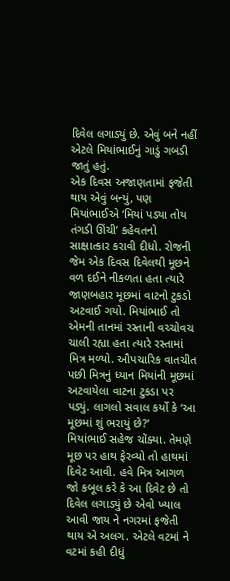દિવેલ લગાડ્યું છે. એવું બને નહીં એટલે મિયાંભાઈનું ગાડું ગબડી જાતું હતું.
એક દિવસ અજાણતામાં ફજેતી થાય એવું બન્યું, પણ મિયાંભાઈએ ‘મિયાં પડ્યા તોય તંગડી ઊંચી’ કહેવતનો સાક્ષાત્કાર કરાવી દીધો. રોજની જેમ એક દિવસ દિવેલથી મૂછને વળ દઈને નીકળતા હતા ત્યારે જાણબહાર મૂછમાં વાટનો ટુકડો અટવાઈ ગયો. મિયાંભાઈ તો એમની તાનમાં રસ્તાની વચ્ચોવચ ચાલી રહ્યા હતા ત્યારે રસ્તામાં મિત્ર મળ્યો. ઔપચારિક વાતચીત પછી મિત્રનું ધ્યાન મિયાંની મૂછમાં અટવાયેલા વાટના ટુકડા પર પડ્યું. લાગલો સવાલ કર્યો કે ‘આ મૂછમાં શું ભરાયું છે?’
મિયાંભાઈ સહેજ ચોંક્યા. તેમણે મૂછ પર હાથ ફેરવ્યો તો હાથમાં દિવેટ આવી. હવે મિત્ર આગળ જો કબૂલ કરે કે આ દિવેટ છે તો દિવેલ લગાડ્યું છે એવો ખ્યાલ આવી જાય ને નગરમાં ફજેતી થાય એ અલગ. એટલે વટમાં ને વટમાં કહી દીધું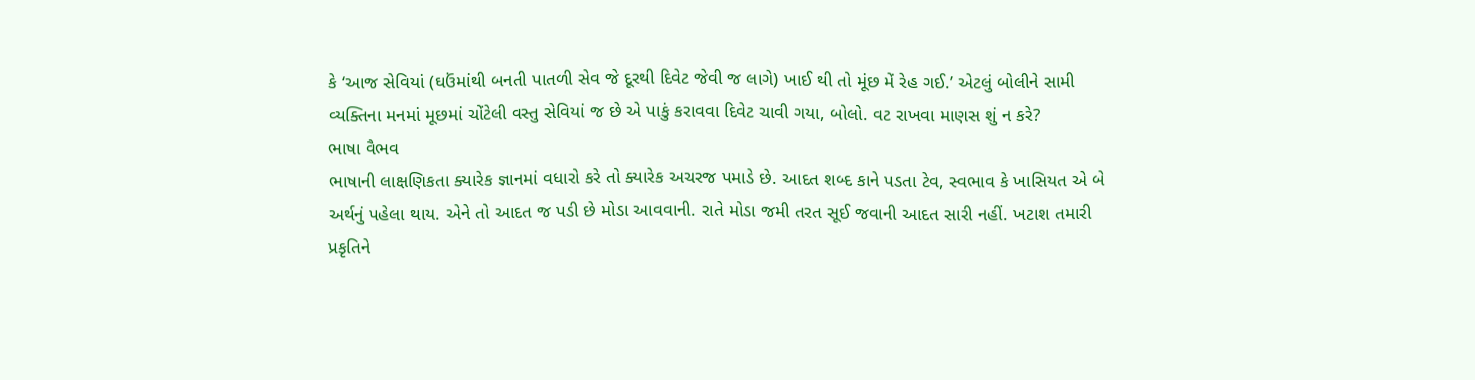કે ‘આજ સેવિયાં (ઘઉંમાંથી બનતી પાતળી સેવ જે દૂરથી દિવેટ જેવી જ લાગે) ખાઈ થી તો મૂંછ મેં રેહ ગઈ.’ એટલું બોલીને સામી વ્યક્તિના મનમાં મૂછમાં ચોંટેલી વસ્તુ સેવિયાં જ છે એ પાકું કરાવવા દિવેટ ચાવી ગયા, બોલો. વટ રાખવા માણસ શું ન કરે?
ભાષા વૈભવ
ભાષાની લાક્ષણિકતા ક્યારેક જ્ઞાનમાં વધારો કરે તો ક્યારેક અચરજ પમાડે છે. આદત શબ્દ કાને પડતા ટેવ, સ્વભાવ કે ખાસિયત એ બે અર્થનું પહેલા થાય. એને તો આદત જ પડી છે મોડા આવવાની. રાતે મોડા જમી તરત સૂઈ જવાની આદત સારી નહીં. ખટાશ તમારી પ્રકૃતિને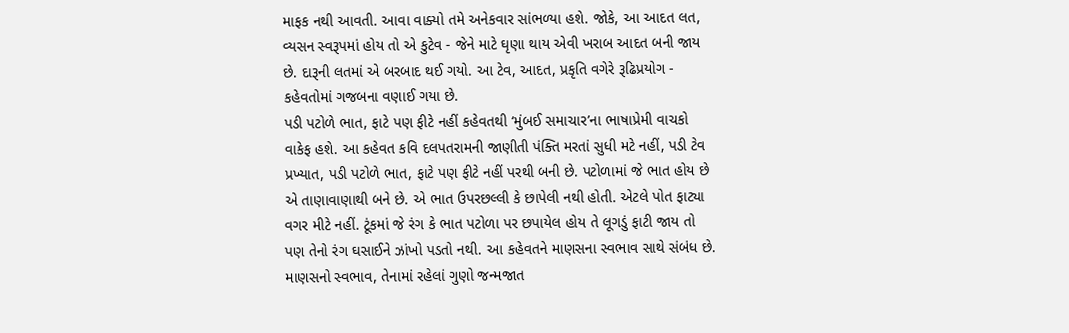માફક નથી આવતી. આવા વાક્યો તમે અનેકવાર સાંભળ્યા હશે. જોકે, આ આદત લત, વ્યસન સ્વરૂપમાં હોય તો એ કુટેવ - જેને માટે ઘૃણા થાય એવી ખરાબ આદત બની જાય છે. દારૂની લતમાં એ બરબાદ થઈ ગયો. આ ટેવ, આદત, પ્રકૃતિ વગેરે રૂઢિપ્રયોગ - કહેવતોમાં ગજબના વણાઈ ગયા છે.
પડી પટોળે ભાત, ફાટે પણ ફીટે નહીં કહેવતથી ‘મુંબઈ સમાચાર’ના ભાષાપ્રેમી વાચકો વાકેફ હશે. આ કહેવત કવિ દલપતરામની જાણીતી પંક્તિ મરતાં સુધી મટે નહીં, પડી ટેવ પ્રખ્યાત, પડી પટોળે ભાત, ફાટે પણ ફીટે નહીં પરથી બની છે. પટોળામાં જે ભાત હોય છે એ તાણાવાણાથી બને છે. એ ભાત ઉપરછલ્લી કે છાપેલી નથી હોતી. એટલે પોત ફાટ્યા વગર મીટે નહીં. ટૂંકમાં જે રંગ કે ભાત પટોળા પર છપાયેલ હોય તે લૂગડું ફાટી જાય તો પણ તેનો રંગ ઘસાઈને ઝાંખો પડતો નથી. આ કહેવતને માણસના સ્વભાવ સાથે સંબંધ છે. માણસનો સ્વભાવ, તેનામાં રહેલાં ગુણો જન્મજાત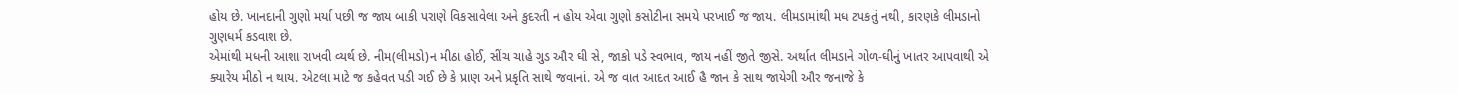હોય છે. ખાનદાની ગુણો મર્યા પછી જ જાય બાકી પરાણે વિકસાવેલા અને કુદરતી ન હોય એવા ગુણો કસોટીના સમયે પરખાઈ જ જાય. લીમડામાંથી મધ ટપકતું નથી, કારણકે લીમડાનો ગુણધર્મ કડવાશ છે.
એમાંથી મધની આશા રાખવી વ્યર્થ છે. નીમ(લીમડો)ન મીઠા હોઈ, સીંચ ચાહે ગુડ ઔર ઘી સે, જાકો પડે સ્વભાવ, જાય નહીં જીતે જીસે. અર્થાત લીમડાને ગોળ-ઘીનું ખાતર આપવાથી એ ક્યારેય મીઠો ન થાય. એટલા માટે જ કહેવત પડી ગઈ છે કે પ્રાણ અને પ્રકૃતિ સાથે જવાનાં. એ જ વાત આદત આઈ હૈ જાન કે સાથ જાયેગી ઔર જનાજે કે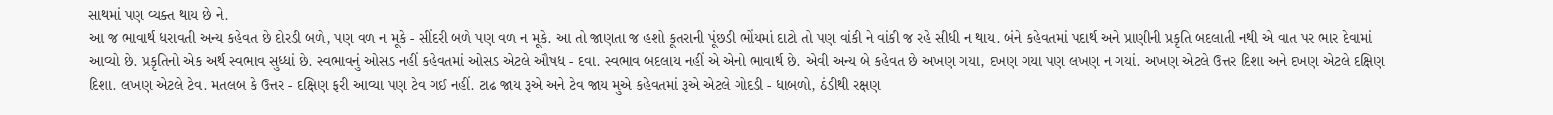સાથમાં પણ વ્યક્ત થાય છે ને.
આ જ ભાવાર્થ ધરાવતી અન્ય કહેવત છે દોરડી બળે, પણ વળ ન મૂકે - સીંદરી બળે પણ વળ ન મૂકે. આ તો જાણતા જ હશો કૂતરાની પૂંછડી ભોંયમાં દાટો તો પણ વાંકી ને વાંકી જ રહે સીધી ન થાય. બંને કહેવતમાં પદાર્થ અને પ્રાણીની પ્રકૃતિ બદલાતી નથી એ વાત પર ભાર દેવામાં આવ્યો છે. પ્રકૃતિનો એક અર્થ સ્વભાવ સુધ્ધાં છે. સ્વભાવનું ઓસડ નહીં કહેવતમાં ઓસડ એટલે ઔષધ - દવા. સ્વભાવ બદલાય નહીં એ એનો ભાવાર્થ છે. એવી અન્ય બે કહેવત છે અખણ ગયા, દખણ ગયા પણ લખણ ન ગયાં. અખણ એટલે ઉત્તર દિશા અને દખણ એટલે દક્ષિણ દિશા. લખણ એટલે ટેવ. મતલબ કે ઉત્તર - દક્ષિણ ફરી આવ્યા પણ ટેવ ગઈ નહીં. ટાઢ જાય રૂએ અને ટેવ જાય મુએ કહેવતમાં રૂએ એટલે ગોદડી - ધાબળો, ઠંડીથી રક્ષણ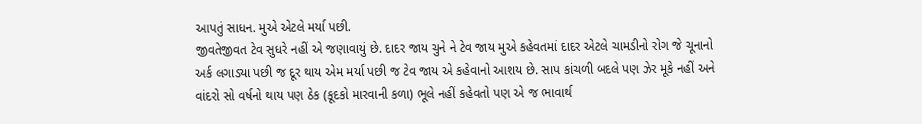આપતું સાધન. મુએ એટલે મર્યા પછી.
જીવતેજીવત ટેવ સુધરે નહીં એ જણાવાયું છે. દાદર જાય ચુને ને ટેવ જાય મુએ કહેવતમાં દાદર એટલે ચામડીનો રોગ જે ચૂનાનો અર્ક લગાડ્યા પછી જ દૂર થાય એમ મર્યા પછી જ ટેવ જાય એ કહેવાનો આશય છે. સાપ કાંચળી બદલે પણ ઝેર મૂકે નહીં અને વાંદરો સો વર્ષનો થાય પણ ઠેક (કૂદકો મારવાની કળા) ભૂલે નહીં કહેવતો પણ એ જ ભાવાર્થ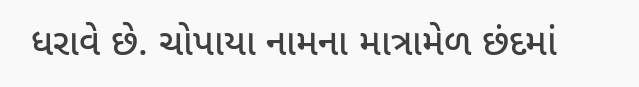ધરાવે છે. ચોપાયા નામના માત્રામેળ છંદમાં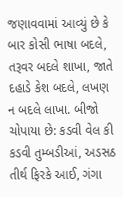જણાવવામાં આવ્યું છે કે બાર કોસી ભાષા બદલે, તરૂવર બદલે શાખા, જાતે દહાડે કેશ બદલે, લખણ ન બદલે લાખા. બીજો ચોપાયા છે: કડવી વેલ કી કડવી તુમ્બડીઆં, અડસઠ તીર્થ ફિરકે આઈ, ગંગા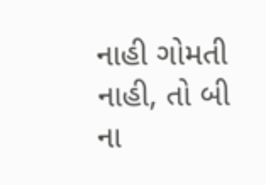નાહી ગોમતી નાહી, તો બી ના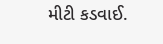મીટી કડવાઈ.